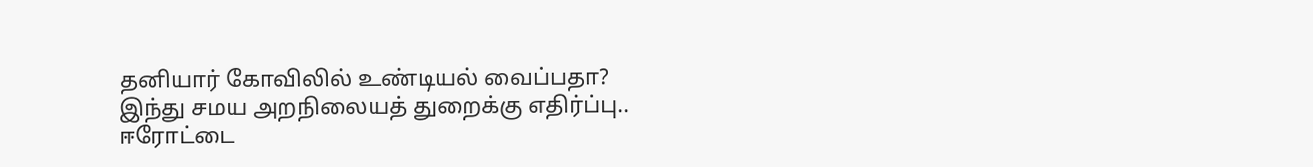தனியார் கோவிலில் உண்டியல் வைப்பதா? இந்து சமய அறநிலையத் துறைக்கு எதிர்ப்பு..
ஈரோட்டை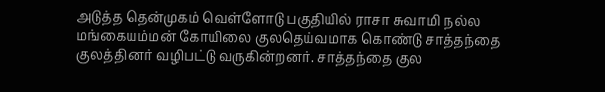அடுத்த தென்முகம் வெள்ளோடு பகுதியில் ராசா சுவாமி நல்ல மங்கையம்மன் கோயிலை குலதெய்வமாக கொண்டு சாத்தந்தை குலத்தினர் வழிபட்டு வருகின்றனர். சாத்தந்தை குல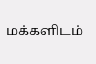மக்களிடம்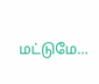மட்டுமே…